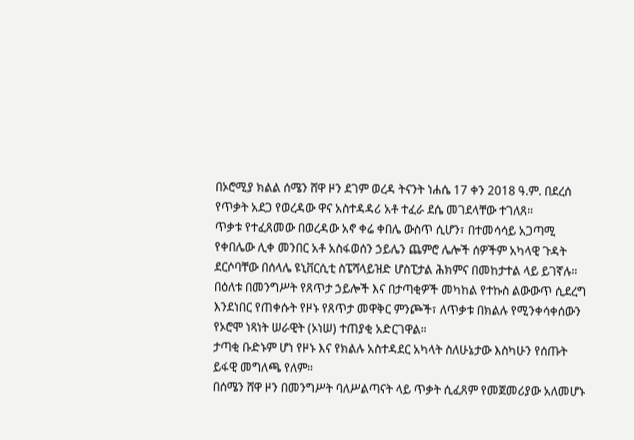በኦሮሚያ ክልል ሰሜን ሸዋ ዞን ደገም ወረዳ ትናንት ነሐሴ 17 ቀን 2018 ዓ.ም. በደረሰ የጥቃት አደጋ የወረዳው ዋና አስተዳዳሪ አቶ ተፈራ ደሴ መገደላቸው ተገለጸ።
ጥቃቱ የተፈጸመው በወረዳው አኖ ቀሬ ቀበሌ ውስጥ ሲሆን፣ በተመሳሳይ አጋጣሚ የቀበሌው ሊቀ መንበር አቶ አስፋወሰን ኃይሌን ጨምሮ ሌሎች ሰዎችም አካላዊ ጉዳት ደርሶባቸው በሰላሌ ዩኒቨርሲቲ ስፔሻላይዝድ ሆስፒታል ሕክምና በመከታተል ላይ ይገኛሉ።
በዕለቱ በመንግሥት የጸጥታ ኃይሎች እና በታጣቂዎች መካከል የተኩስ ልውውጥ ሲደረግ እንደነበር የጠቀሱት የዞኑ የጸጥታ መዋቅር ምንጮች፣ ለጥቃቱ በክልሉ የሚንቀሳቀሰውን የኦሮሞ ነጻነት ሠራዊት (ኦነሠ) ተጠያቂ አድርገዋል።
ታጣቂ ቡድኑም ሆነ የዞኑ እና የክልሉ አስተዳደር አካላት ስለሁኔታው እስካሁን የሰጡት ይፋዊ መግለጫ የለም።
በሰሜን ሸዋ ዞን በመንግሥት ባለሥልጣናት ላይ ጥቃት ሲፈጸም የመጀመሪያው አለመሆኑ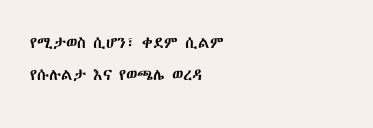የሚታወስ ሲሆን፣ ቀደም ሲልም የሱሉልታ እና የወጫሌ ወረዳ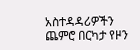አስተዳዳሪዎችን ጨምሮ በርካታ የዞን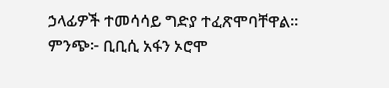ኃላፊዎች ተመሳሳይ ግድያ ተፈጽሞባቸዋል።
ምንጭ፦ ቢቢሲ አፋን ኦሮሞ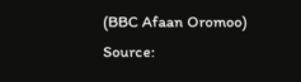(BBC Afaan Oromoo)
Source: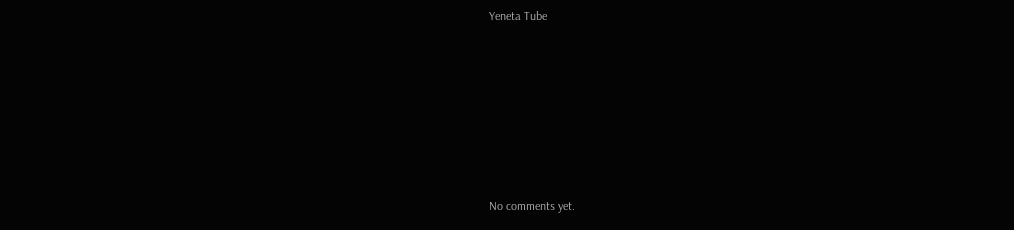Yeneta Tube








No comments yet.